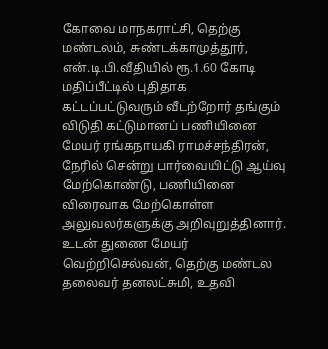கோவை மாநகராட்சி, தெற்கு மண்டலம், சுண்டக்காமுத்தூர், என்.டி.பி.வீதியில் ரூ.1.60 கோடி மதிப்பீட்டில் புதிதாக கட்டப்பட்டுவரும் வீடற்றோர் தங்கும் விடுதி கட்டுமானப் பணியினை மேயர் ரங்கநாயகி ராமச்சந்திரன், நேரில் சென்று பார்வையிட்டு ஆய்வு மேற்கொண்டு, பணியினை விரைவாக மேற்கொள்ள அலுவலர்களுக்கு அறிவுறுத்தினார்.
உடன் துணை மேயர் வெற்றிசெல்வன், தெற்கு மண்டல தலைவர் தனலட்சுமி, உதவி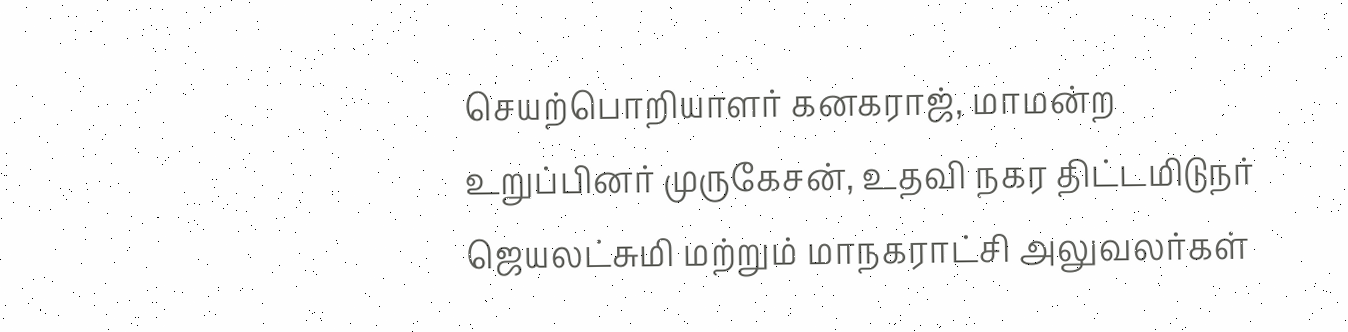செயற்பொறியாளர் கனகராஜ், மாமன்ற உறுப்பினர் முருகேசன், உதவி நகர திட்டமிடுநர் ஜெயலட்சுமி மற்றும் மாநகராட்சி அலுவலர்கள்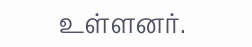உள்ளனர்.